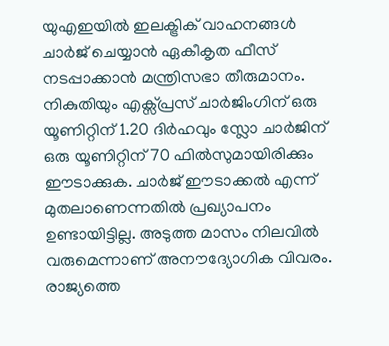യുഎഇയിൽ ഇലക്ട്രിക് വാഹനങ്ങൾ ചാർജ് ചെയ്യാൻ ഏകീകൃത ഫീസ് നടപ്പാക്കാൻ മന്ത്രിസഭാ തീരുമാനം. നികുതിയും എക്സ്പ്രസ് ചാർജിംഗിന് ഒരു യൂണിറ്റിന് 1.20 ദിർഹവും സ്ലോ ചാർജിന് ഒരു യൂണിറ്റിന് 70 ഫിൽസുമായിരിക്കും ഈടാക്കുക. ചാർജ് ഈടാക്കൽ എന്ന് മുതലാണെന്നതിൽ പ്രഖ്യാപനം ഉണ്ടായിട്ടില്ല. അടുത്ത മാസം നിലവിൽ വരുമെന്നാണ് അനൗദ്യോഗിക വിവരം. രാജ്യത്തെ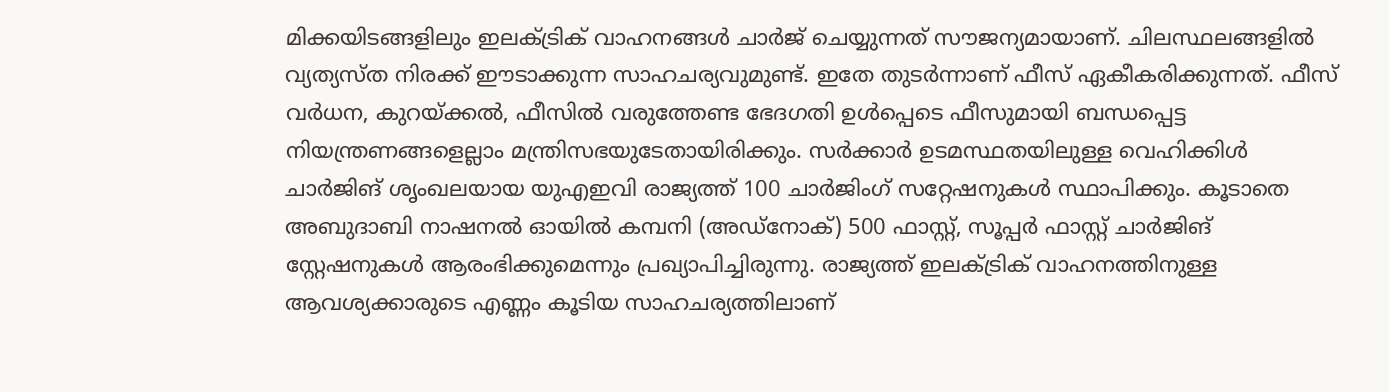മിക്കയിടങ്ങളിലും ഇലക്ട്രിക് വാഹനങ്ങൾ ചാർജ് ചെയ്യുന്നത് സൗജന്യമായാണ്. ചിലസ്ഥലങ്ങളിൽ വ്യത്യസ്ത നിരക്ക് ഈടാക്കുന്ന സാഹചര്യവുമുണ്ട്. ഇതേ തുടർന്നാണ് ഫീസ് ഏകീകരിക്കുന്നത്. ഫീസ് വർധന, കുറയ്ക്കൽ, ഫീസിൽ വരുത്തേണ്ട ഭേദഗതി ഉൾപ്പെടെ ഫീസുമായി ബന്ധപ്പെട്ട നിയന്ത്രണങ്ങളെല്ലാം മന്ത്രിസഭയുടേതായിരിക്കും. സർക്കാർ ഉടമസ്ഥതയിലുള്ള വെഹിക്കിൾ ചാർജിങ് ശൃംഖലയായ യുഎഇവി രാജ്യത്ത് 100 ചാർജിംഗ് സറ്റേഷനുകൾ സ്ഥാപിക്കും. കൂടാതെ അബുദാബി നാഷനൽ ഓയിൽ കമ്പനി (അഡ്നോക്) 500 ഫാസ്റ്റ്, സൂപ്പർ ഫാസ്റ്റ് ചാർജിങ് സ്റ്റേഷനുകൾ ആരംഭിക്കുമെന്നും പ്രഖ്യാപിച്ചിരുന്നു. രാജ്യത്ത് ഇലക്ട്രിക് വാഹനത്തിനുള്ള ആവശ്യക്കാരുടെ എണ്ണം കൂടിയ സാഹചര്യത്തിലാണ്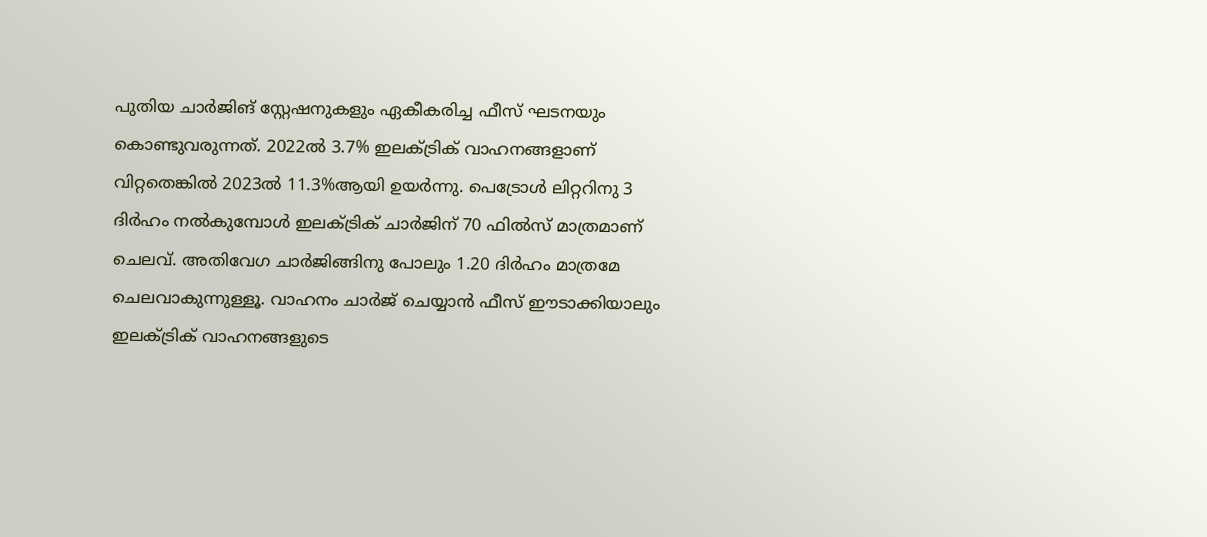പുതിയ ചാർജിങ് സ്റ്റേഷനുകളും ഏകീകരിച്ച ഫീസ് ഘടനയും കൊണ്ടുവരുന്നത്. 2022ൽ 3.7% ഇലക്ട്രിക് വാഹനങ്ങളാണ് വിറ്റതെങ്കിൽ 2023ൽ 11.3%ആയി ഉയർന്നു. പെട്രോൾ ലിറ്ററിനു 3 ദിർഹം നൽകുമ്പോൾ ഇലക്ട്രിക് ചാർജിന് 70 ഫിൽസ് മാത്രമാണ് ചെലവ്. അതിവേഗ ചാർജിങ്ങിനു പോലും 1.20 ദിർഹം മാത്രമേ ചെലവാകുന്നുള്ളൂ. വാഹനം ചാർജ് ചെയ്യാൻ ഫീസ് ഈടാക്കിയാലും ഇലക്ട്രിക് വാഹനങ്ങളുടെ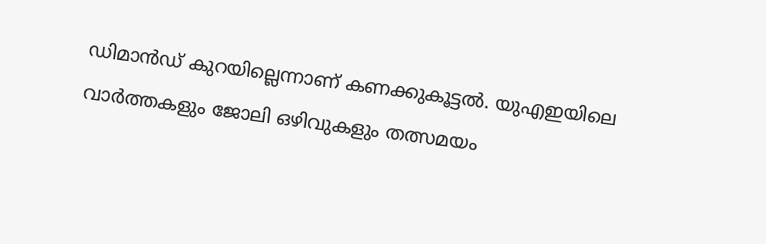ഡിമാൻഡ് കുറയില്ലെന്നാണ് കണക്കുകൂട്ടൽ. യുഎഇയിലെ വാർത്തകളും ജോലി ഒഴിവുകളും തത്സമയം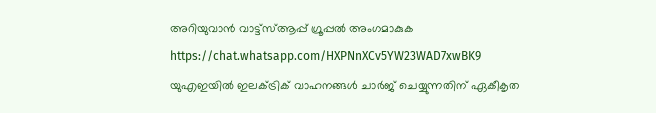അറിയുവാൻ വാട്ട്സ്ആപ്പ് ഗ്രൂപ്പൽ അംഗമാകുക https://chat.whatsapp.com/HXPNnXCv5YW23WAD7xwBK9
യുഎഇയിൽ ഇലക്ട്രിക് വാഹനങ്ങൾ ചാർജ് ചെയ്യുന്നതിന് ഏകീകൃത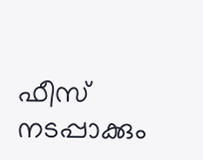ഫീസ് നടപ്പാക്കും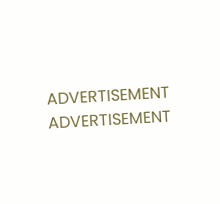ADVERTISEMENT
ADVERTISEMENT